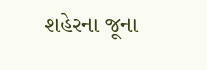શહેરના જૂના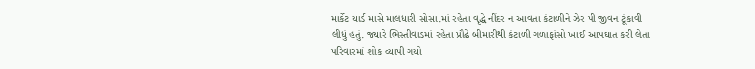માર્કેટ યાર્ડ માસે માલધારી સોસા.માં રહેતા વૃદ્ધે નીંદર ન આવતા કંટાળીને ઝેર પી જીવન ટૂંકાવી લીધું હતું. જ્યારે ભિસ્તીવાડમાં રહેતા પ્રૌઢે બીમારીથી કંટાળી ગળાફાંસો ખાઈ આપઘાત કરી લેતા પરિવારમાં શોક વ્યાપી ગયો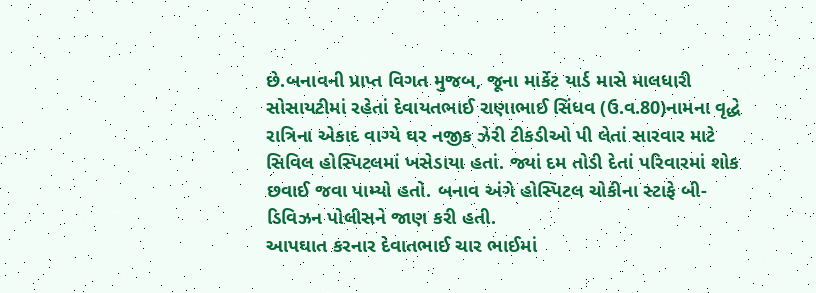છે.બનાવની પ્રાપ્ત વિગત મુજબ, જૂના માર્કેટ યાર્ડ માસે માલધારી સોસાયટીમાં રહેતાં દેવાયતભાઈ રાણાભાઈ સિંધવ (ઉ.વ.80)નામના વૃદ્ધે રાત્રિના એકાદ વાગ્યે ઘર નજીક ઝેરી ટીકડીઓ પી લેતાં સારવાર માટે સિવિલ હોસ્પિટલમાં ખસેડાયા હતાં. જ્યાં દમ તોડી દેતાં પરિવારમાં શોક છવાઈ જવા પામ્યો હતો. બનાવ અંગે હોસ્પિટલ ચોકીના સ્ટાફે બી-ડિવિઝન પોલીસને જાણ કરી હતી.
આપઘાત કરનાર દેવાતભાઈ ચાર ભાઈમાં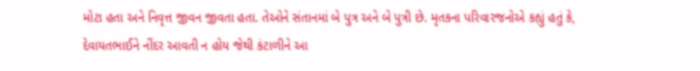મોટા હતા અને નિવૃત્ત જીવન જીવતા હતા. તેઓને સંતાનમાં બે પુત્ર અને બે પુત્રી છે. મૃતકના પરિવારજનોએ કહ્યું હતું કે, દેવાયતભાઈને નીંદર આવતી ન હોય જેથી કંટાળીને આ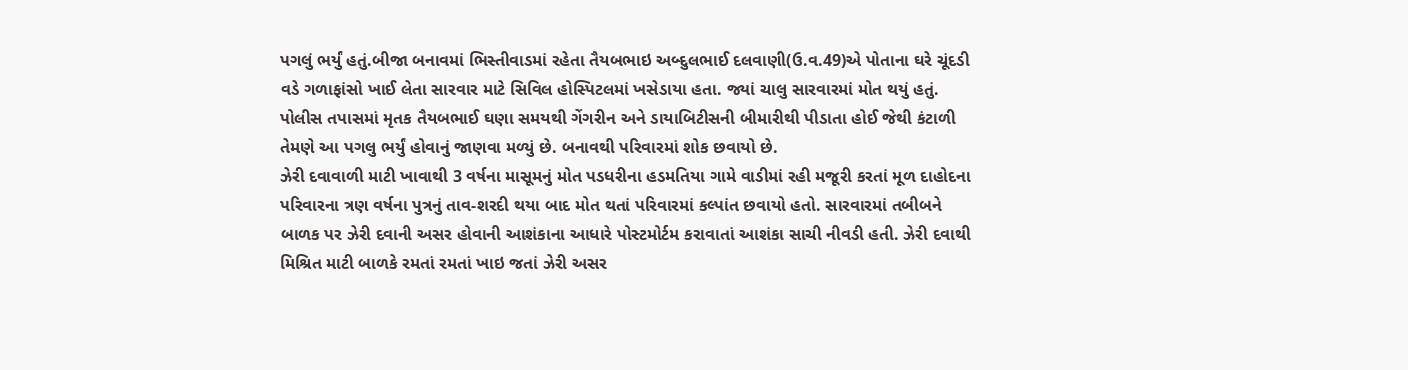પગલું ભર્યું હતું.બીજા બનાવમાં ભિસ્તીવાડમાં રહેતા તૈયબભાઇ અબ્દુલભાઈ દલવાણી(ઉ.વ.49)એ પોતાના ઘરે ચૂંદડી વડે ગળાફાંસો ખાઈ લેતા સારવાર માટે સિવિલ હોસ્પિટલમાં ખસેડાયા હતા. જ્યાં ચાલુ સારવારમાં મોત થયું હતું. પોલીસ તપાસમાં મૃતક તૈયબભાઈ ઘણા સમયથી ગેંગરીન અને ડાયાબિટીસની બીમારીથી પીડાતા હોઈ જેથી કંટાળી તેમણે આ પગલુ ભર્યું હોવાનું જાણવા મળ્યું છે. બનાવથી પરિવારમાં શોક છવાયો છે.
ઝેરી દવાવાળી માટી ખાવાથી 3 વર્ષના માસૂમનું મોત પડધરીના હડમતિયા ગામે વાડીમાં રહી મજૂરી કરતાં મૂળ દાહોદના પરિવારના ત્રણ વર્ષના પુત્રનું તાવ-શરદી થયા બાદ મોત થતાં પરિવારમાં કલ્પાંત છવાયો હતો. સારવારમાં તબીબને બાળક પર ઝેરી દવાની અસર હોવાની આશંકાના આધારે પોસ્ટમોર્ટમ કરાવાતાં આશંકા સાચી નીવડી હતી. ઝેરી દવાથી મિશ્રિત માટી બાળકે રમતાં રમતાં ખાઇ જતાં ઝેરી અસર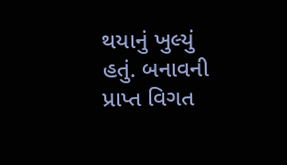થયાનું ખુલ્યું હતું. બનાવની પ્રાપ્ત વિગત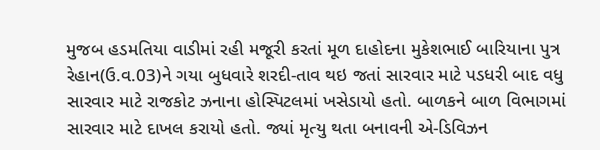મુજબ હડમતિયા વાડીમાં રહી મજૂરી કરતાં મૂળ દાહોદના મુકેશભાઈ બારિયાના પુત્ર રેહાન(ઉ.વ.03)ને ગયા બુધવારે શરદી-તાવ થઇ જતાં સારવાર માટે પડધરી બાદ વધુ સારવાર માટે રાજકોટ ઝનાના હોસ્પિટલમાં ખસેડાયો હતો. બાળકને બાળ વિભાગમાં સારવાર માટે દાખલ કરાયો હતો. જ્યાં મૃત્યુ થતા બનાવની એ-ડિવિઝન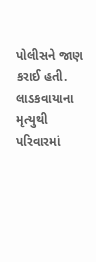પોલીસને જાણ કરાઈ હતી. લાડકવાયાના મૃત્યુથી પરિવારમાં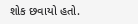શોક છવાયો હતો.